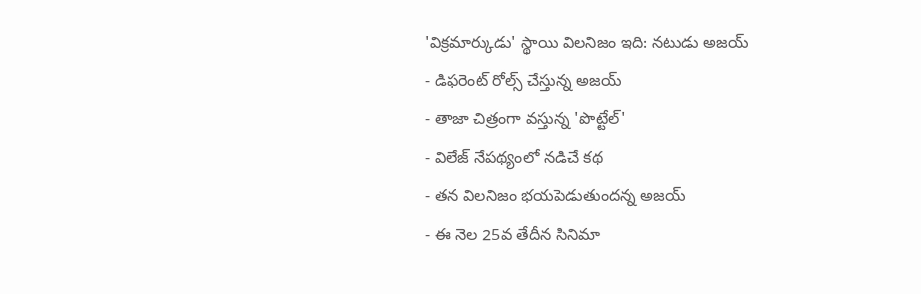'విక్రమార్కుడు' స్థాయి విలనిజం ఇది: నటుడు అజయ్
- డిఫరెంట్ రోల్స్ చేస్తున్న అజయ్
- తాజా చిత్రంగా వస్తున్న 'పొట్టేల్'
- విలేజ్ నేపథ్యంలో నడిచే కథ
- తన విలనిజం భయపెడుతుందన్న అజయ్
- ఈ నెల 25వ తేదీన సినిమా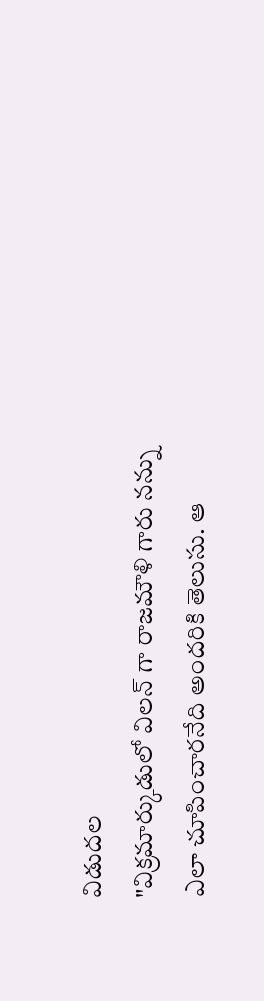విడుదల
"విక్రమార్కుడులో విలన్ గా రాజమౌళి గారు నన్ను ఎలా చూపించారనేది అందరికి తెలుసు. ఆ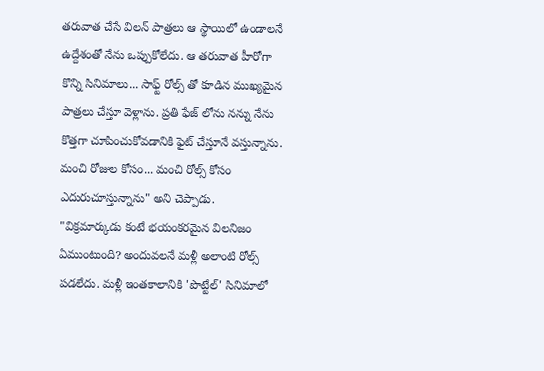తరువాత చేసే విలన్ పాత్రలు ఆ స్థాయిలో ఉండాలనే ఉద్దేశంతో నేను ఒప్పుకోలేదు. ఆ తరువాత హీరోగా కొన్ని సినిమాలు... సాఫ్ట్ రోల్స్ తో కూడిన ముఖ్యమైన పాత్రలు చేస్తూ వెళ్లాను. ప్రతి ఫేజ్ లోను నన్ను నేను కొత్తగా చూపించుకోవడానికి ఫైట్ చేస్తూనే వస్తున్నాను. మంచి రోజుల కోసం... మంచి రోల్స్ కోసం ఎదురుచూస్తున్నాను" అని చెప్పాడు.
"విక్రమార్కుడు కంటే భయంకరమైన విలనిజం ఏముంటుంది? అందువలనే మళ్లీ అలాంటి రోల్స్ పడలేదు. మళ్లీ ఇంతకాలానికి 'పొట్టేల్' సినిమాలో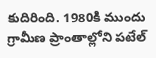కుదిరింది. 1980కి ముందు గ్రామీణ ప్రాంతాల్లోని పటేల్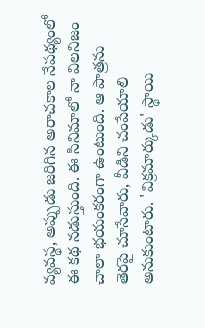వ్యవస్థ, అప్పుడు జరిగిన అరాచకాల నేపథ్యంలో ఈ కథ నడుస్తుంది. ఈ సినిమాలో నా విలనిజం చాలా భయంకరంగా ఉంటుంది. ఆ పాత్రను తెరపై చూసేవారు, వీడిని చంపేయాలి అనుకుంటారు. 'విక్రమార్కుడు' స్థాయి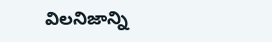విలనిజాన్ని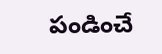పండించే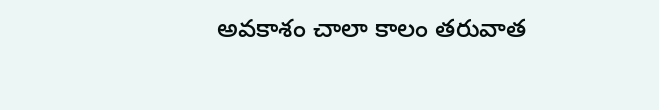అవకాశం చాలా కాలం తరువాత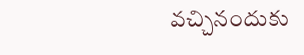వచ్చినందుకు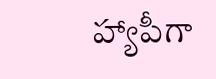హ్యాపీగా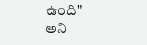ఉంది" అని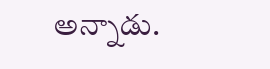అన్నాడు.